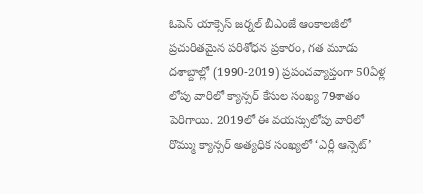ఓపెన్ యాక్సెస్ జర్నల్ బీఎంజే ఆంకాలజీలో ప్రచురితమైన పరిశోధన ప్రకారం, గత మూడు దశాబ్దాల్లో (1990-2019) ప్రపంచవ్యాప్తంగా 50ఏళ్ల లోపు వారిలో క్యాన్సర్ కేసుల సంఖ్య 79శాతం పెరిగాయి. 2019లో ఈ వయస్సులోపు వారిలో రొమ్ము క్యాన్సర్ అత్యధిక సంఖ్యలో ‘ఎర్లీ ఆన్సెట్’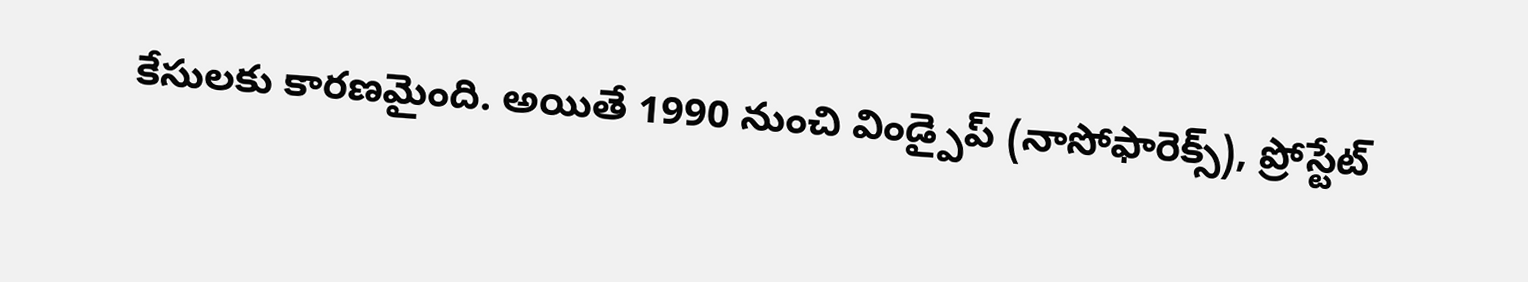కేసులకు కారణమైంది. అయితే 1990 నుంచి విండ్పైప్ (నాసోఫారెక్స్), ప్రోస్టేట్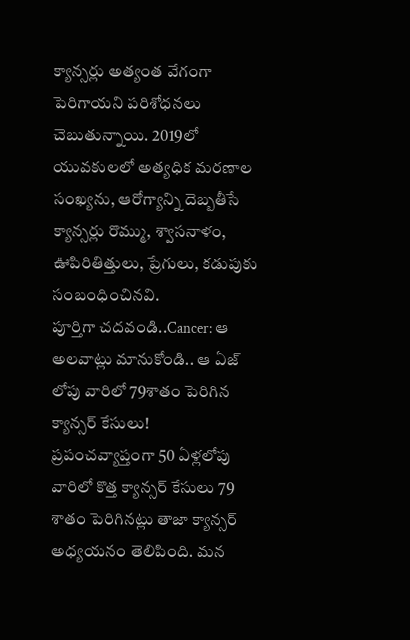క్యాన్సర్లు అత్యంత వేగంగా పెరిగాయని పరిశోధనలు చెబుతున్నాయి. 2019లో యువకులలో అత్యధిక మరణాల సంఖ్యను, ఆరోగ్యాన్ని దెబ్బతీసే క్యాన్సర్లు రొమ్ము, శ్వాసనాళం, ఊపిరితిత్తులు, ప్రేగులు, కడుపుకు సంబంధించినవి.
పూర్తిగా చదవండి..Cancer: ఆ అలవాట్లు మానుకోండి.. ఆ ఏజ్ లోపు వారిలో 79శాతం పెరిగిన క్యాన్సర్ కేసులు!
ప్రపంచవ్యాప్తంగా 50 ఏళ్లలోపు వారిలో కొత్త క్యాన్సర్ కేసులు 79 శాతం పెరిగినట్లు తాజా క్యాన్సర్ అధ్యయనం తెలిపింది. మన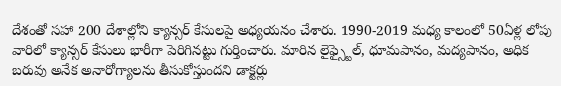దేశంతో సహా 200 దేశాల్లోని క్యాన్సర్ కేసులపై అధ్యయనం చేశారు. 1990-2019 మధ్య కాలంలో 50ఏళ్ల లోపు వారిలో క్యాన్సర్ కేసులు భారీగా పెరిగినట్టు గుర్తించారు. మారిన లైఫ్స్టైల్, ధూమపానం, మద్యపానం, అధిక బరువు అనేక అనారోగ్యాలను తీసుకోస్తుందని డాక్టర్లు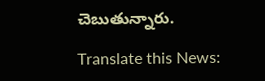చెబుతున్నారు.

Translate this News: